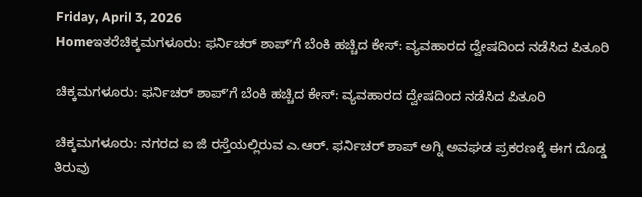Friday, April 3, 2026
Homeಇತರೆಚಿಕ್ಕಮಗಳೂರು: ಫರ್ನಿಚರ್ ಶಾಪ್ʼಗೆ ಬೆಂಕಿ ಹಚ್ಚಿದ ಕೇಸ್: ವ್ಯವಹಾರದ ದ್ವೇಷದಿಂದ ನಡೆಸಿದ ಪಿತೂರಿ

ಚಿಕ್ಕಮಗಳೂರು: ಫರ್ನಿಚರ್ ಶಾಪ್ʼಗೆ ಬೆಂಕಿ ಹಚ್ಚಿದ ಕೇಸ್: ವ್ಯವಹಾರದ ದ್ವೇಷದಿಂದ ನಡೆಸಿದ ಪಿತೂರಿ

ಚಿಕ್ಕಮಗಳೂರು: ನಗರದ ಐ ಜಿ ರಸ್ತೆಯಲ್ಲಿರುವ ಎ.ಆರ್. ಫರ್ನಿಚರ್ ಶಾಪ್ ಅಗ್ನಿ ಅವಘಡ ಪ್ರಕರಣಕ್ಕೆ ಈಗ ದೊಡ್ಡ ತಿರುವು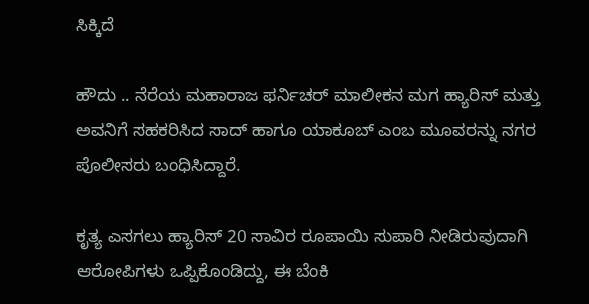ಸಿಕ್ಕಿದೆ

ಹೌದು .. ನೆರೆಯ ಮಹಾರಾಜ ಫರ್ನಿಚರ್ ಮಾಲೀಕನ ಮಗ ಹ್ಯಾರಿಸ್ ಮತ್ತು ಅವನಿಗೆ ಸಹಕರಿಸಿದ ಸಾದ್ ಹಾಗೂ ಯಾಕೂಬ್ ಎಂಬ ಮೂವರನ್ನು ನಗರ ಪೊಲೀಸರು ಬಂಧಿಸಿದ್ದಾರೆ.

ಕೃತ್ಯ ಎಸಗಲು ಹ್ಯಾರಿಸ್ 20 ಸಾವಿರ ರೂಪಾಯಿ ಸುಪಾರಿ ನೀಡಿರುವುದಾಗಿ ಆರೋಪಿಗಳು ಒಪ್ಪಿಕೊಂಡಿದ್ದು, ಈ ಬೆಂಕಿ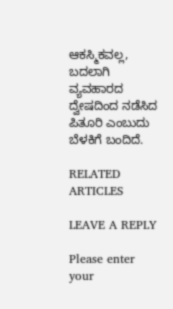ಆಕಸ್ಮಿಕವಲ್ಲ, ಬದಲಾಗಿ ವ್ಯವಹಾರದ ದ್ವೇಷದಿಂದ ನಡೆಸಿದ ಪಿತೂರಿ ಎಂಬುದು ಬೆಳಕಿಗೆ ಬಂದಿದೆ.

RELATED ARTICLES

LEAVE A REPLY

Please enter your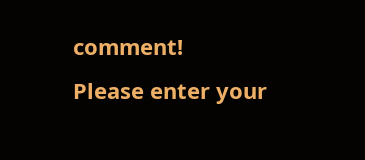comment!
Please enter your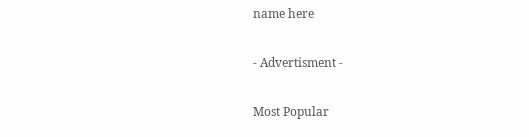name here

- Advertisment -

Most Popular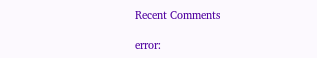Recent Comments

error: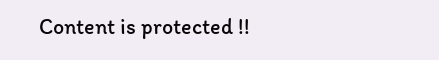Content is protected !!